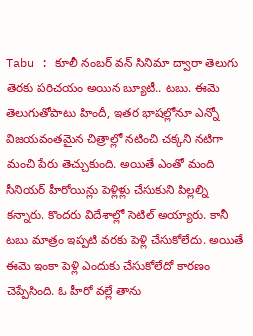Tabu : కూలీ నంబర్ వన్ సినిమా ద్వారా తెలుగు తెరకు పరిచయం అయిన బ్యూటీ.. టబు. ఈమె తెలుగుతోపాటు హిందీ, ఇతర భాషల్లోనూ ఎన్నో విజయవంతమైన చిత్రాల్లో నటించి చక్కని నటిగా మంచి పేరు తెచ్చుకుంది. అయితే ఎంతో మంది సీనియర్ హీరోయిన్లు పెళ్లిళ్లు చేసుకుని పిల్లల్ని కన్నారు. కొందరు విదేశాల్లో సెటిల్ అయ్యారు. కానీ టబు మాత్రం ఇప్పటి వరకు పెళ్లి చేసుకోలేదు. అయితే ఈమె ఇంకా పెళ్లి ఎందుకు చేసుకోలేదో కారణం చెప్పేసింది. ఓ హీరో వల్లే తాను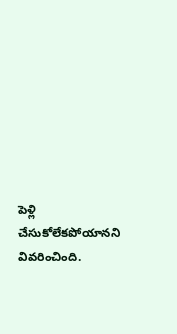పెళ్లి చేసుకోలేకపోయానని వివరించింది.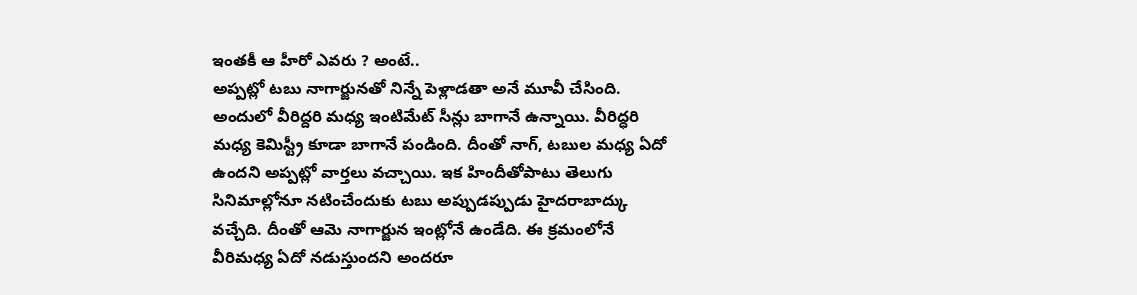ఇంతకీ ఆ హీరో ఎవరు ? అంటే..
అప్పట్లో టబు నాగార్జునతో నిన్నే పెళ్లాడతా అనే మూవీ చేసింది. అందులో వీరిద్దరి మధ్య ఇంటిమేట్ సీన్లు బాగానే ఉన్నాయి. వీరిద్ధరి మధ్య కెమిస్ట్రీ కూడా బాగానే పండింది. దీంతో నాగ్, టబుల మధ్య ఏదో ఉందని అప్పట్లో వార్తలు వచ్చాయి. ఇక హిందీతోపాటు తెలుగు సినిమాల్లోనూ నటించేందుకు టబు అప్పుడప్పుడు హైదరాబాద్కు వచ్చేది. దీంతో ఆమె నాగార్జున ఇంట్లోనే ఉండేది. ఈ క్రమంలోనే వీరిమధ్య ఏదో నడుస్తుందని అందరూ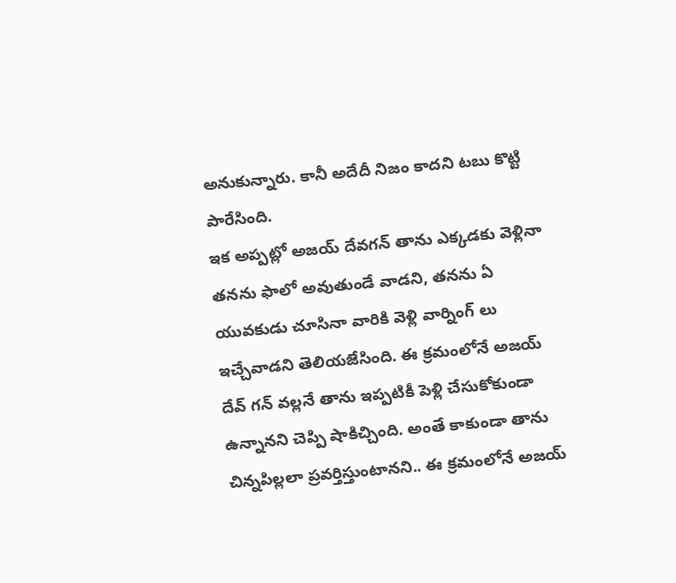అనుకున్నారు. కానీ అదేదీ నిజం కాదని టబు కొట్టి పారేసింది.
ఇక అప్పట్లో అజయ్ దేవగన్ తాను ఎక్కడకు వెళ్లినా తనను ఫాలో అవుతుండే వాడని, తనను ఏ యువకుడు చూసినా వారికి వెళ్లి వార్నింగ్ లు ఇచ్చేవాడని తెలియజేసింది. ఈ క్రమంలోనే అజయ్ దేవ్ గన్ వల్లనే తాను ఇప్పటికీ పెళ్లి చేసుకోకుండా ఉన్నానని చెప్పి షాకిచ్చింది. అంతే కాకుండా తాను చిన్నపిల్లలా ప్రవర్తిస్తుంటానని.. ఈ క్రమంలోనే అజయ్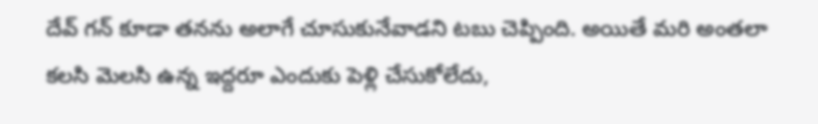దేవ్ గన్ కూడా తనను అలాగే చూసుకునేవాడని టబు చెప్పింది. అయితే మరి అంతలా కలసి మెలసి ఉన్న ఇద్దరూ ఎందుకు పెళ్లి చేసుకోలేదు,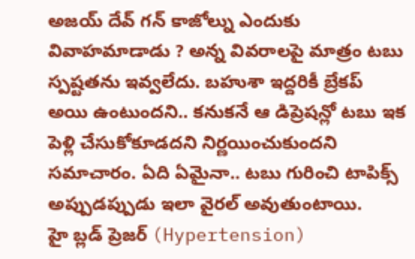అజయ్ దేవ్ గన్ కాజోల్ను ఎందుకు వివాహమాడాడు ? అన్న వివరాలపై మాత్రం టబు స్పష్టతను ఇవ్వలేదు. బహుశా ఇద్దరికీ బ్రేకప్ అయి ఉంటుందని.. కనుకనే ఆ డిప్రెషన్లో టబు ఇక పెళ్లి చేసుకోకూడదని నిర్ణయించుకుందని సమాచారం. ఏది ఏమైనా.. టబు గురించి టాపిక్స్ అప్పుడప్పుడు ఇలా వైరల్ అవుతుంటాయి.
హై బ్లడ్ ప్రెజర్ (Hypertension)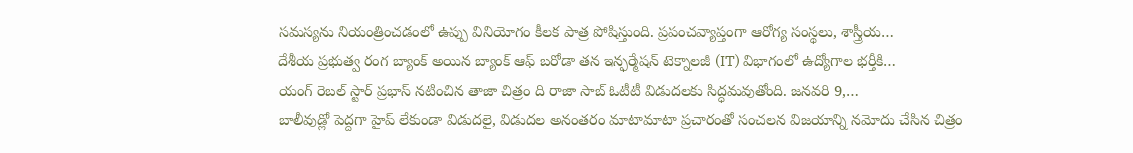సమస్యను నియంత్రించడంలో ఉప్పు వినియోగం కీలక పాత్ర పోషిస్తుంది. ప్రపంచవ్యాప్తంగా ఆరోగ్య సంస్థలు, శాస్త్రీయ…
దేశీయ ప్రభుత్వ రంగ బ్యాంక్ అయిన బ్యాంక్ ఆఫ్ బరోడా తన ఇన్ఫర్మేషన్ టెక్నాలజీ (IT) విభాగంలో ఉద్యోగాల భర్తీకి…
యంగ్ రెబల్ స్టార్ ప్రభాస్ నటించిన తాజా చిత్రం ది రాజా సాబ్ ఓటీటీ విడుదలకు సిద్ధమవుతోంది. జనవరి 9,…
బాలీవుడ్లో పెద్దగా హైప్ లేకుండా విడుదలై, విడుదల అనంతరం మాటామాటా ప్రచారంతో సంచలన విజయాన్ని నమోదు చేసిన చిత్రం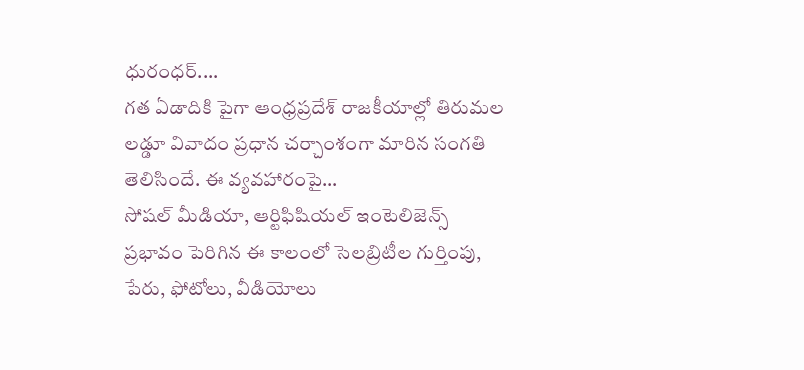ధురంధర్.…
గత ఏడాదికి పైగా ఆంధ్రప్రదేశ్ రాజకీయాల్లో తిరుమల లడ్డూ వివాదం ప్రధాన చర్చాంశంగా మారిన సంగతి తెలిసిందే. ఈ వ్యవహారంపై…
సోషల్ మీడియా, ఆర్టిఫిషియల్ ఇంటెలిజెన్స్ ప్రభావం పెరిగిన ఈ కాలంలో సెలబ్రిటీల గుర్తింపు, పేరు, ఫోటోలు, వీడియోలు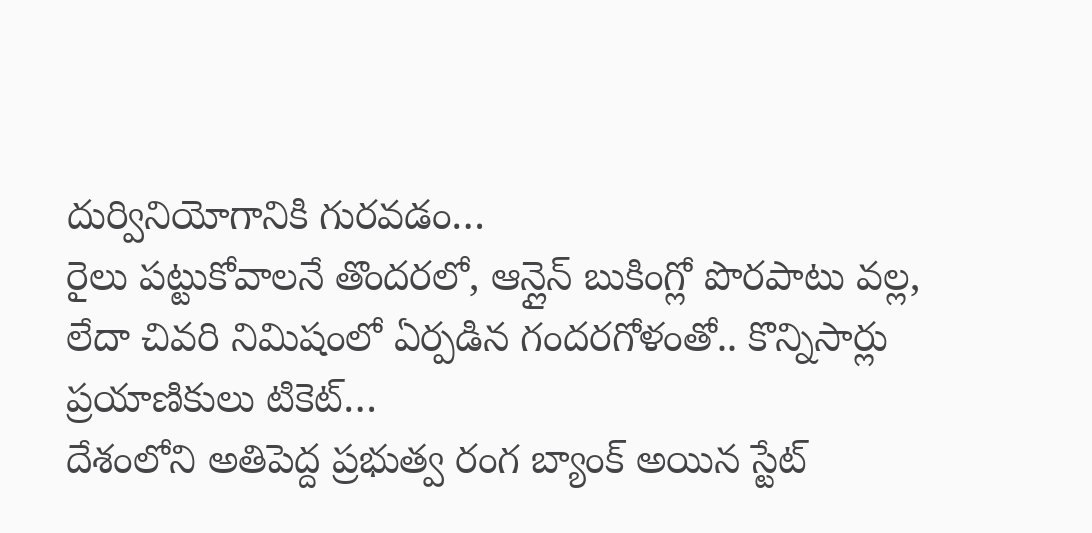దుర్వినియోగానికి గురవడం…
రైలు పట్టుకోవాలనే తొందరలో, ఆన్లైన్ బుకింగ్లో పొరపాటు వల్ల, లేదా చివరి నిమిషంలో ఏర్పడిన గందరగోళంతో.. కొన్నిసార్లు ప్రయాణికులు టికెట్…
దేశంలోని అతిపెద్ద ప్రభుత్వ రంగ బ్యాంక్ అయిన స్టేట్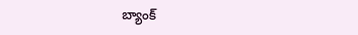బ్యాంక్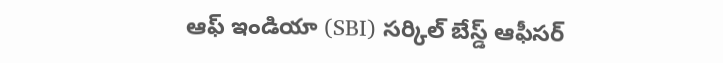ఆఫ్ ఇండియా (SBI) సర్కిల్ బేస్డ్ ఆఫీసర్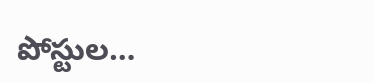పోస్టుల…